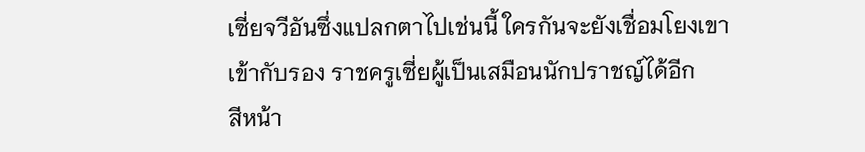เซี่ยจวีอันซึ่งแปลกตาไปเช่นนี้ ใครกันจะยังเชื่อมโยงเขาเข้ากับรอง ราชครูเซี่ยผู้เป็นเสมือนนักปราชญ์ได้อีก
สีหน้า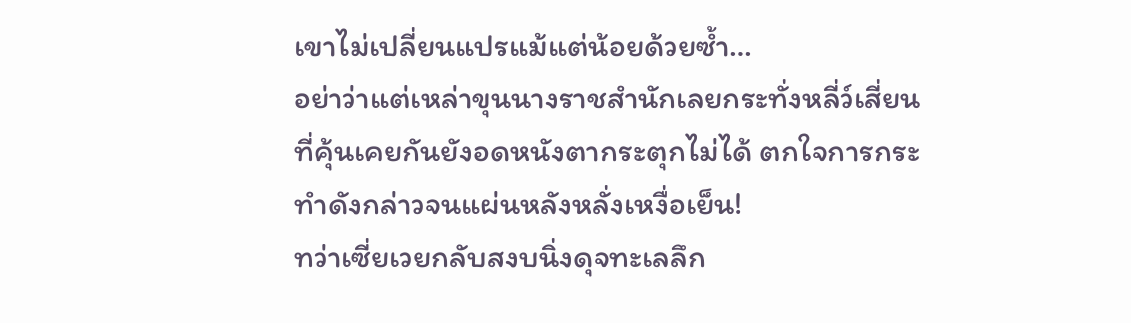เขาไม่เปลี่ยนแปรแม้แต่น้อยด้วยซ้ำ…
อย่าว่าแต่เหล่าขุนนางราชสำนักเลยกระทั่งหลี่ว์เสี่ยนที่คุ้นเคยกันยังอดหนังตากระตุกไม่ได้ ตกใจการกระทำดังกล่าวจนแผ่นหลังหลั่งเหงื่อเย็น!
ทว่าเซี่ยเวยกลับสงบนิ่งดุจทะเลลึก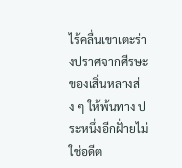ไร้คลื่นเขาเตะร่างปราศจากศีรษะของเสิ่นหลางส่ง ๆ ให้พ้นทาง ประหนึ่งอีกฝั่ายไม่ใช่อดีต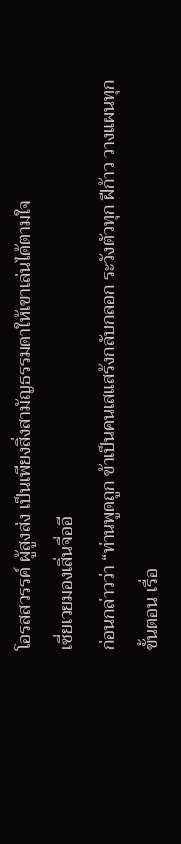โอรสสวรรค์ ผู้สูงส่ง เป็นเพียงสิ่งสามัญธรรมดาให้เขาเล่นได้ตามใจ
เซี่ยเวยมองเสิ่นจื่ออี
ก่อนกล่าวว่า “ท่านพูดถูก ข้าเป็นคนเสแสร้งกลับกลอก ระวังตัวทุก ฝีก้าว วางแผนทุกขั้นตอน เรื่อ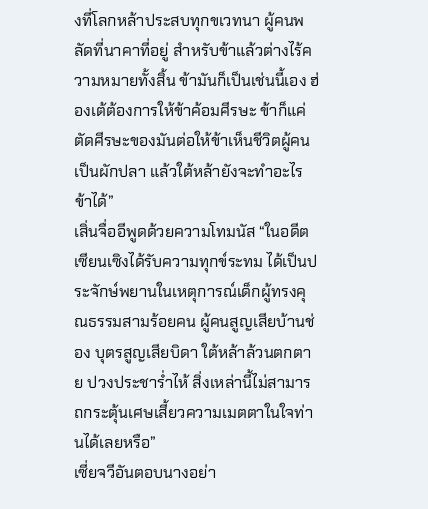งที่โลกหล้าประสบทุกขเวทนา ผู้คนพลัดที่นาคาที่อยู่ สำหรับข้าแล้วต่างไร้ความหมายทั้งสิ้น ข้ามันก็เป็นเช่นนี้เอง ฮ่องเต้ต้องการให้ข้าค้อมศีรษะ ข้าก็แค่ตัดศีรษะของมันต่อให้ข้าเห็นชีวิตผู้คนเป็นผักปลา แล้วใต้หล้ายังจะทำอะไรข้าได้”
เสิ่นจื่ออีพูดด้วยความโทมนัส “ในอดีตเซียนเซิงได้รับความทุกข์ระทม ได้เป็นประจักษ์พยานในเหตุการณ์เด็กผู้ทรงคุณธรรมสามร้อยคน ผู้คนสูญเสียบ้านช่อง บุตรสูญเสียบิดา ใต้หล้าล้วนตกตาย ปวงประชาร่ำไห้ สิ่งเหล่านี้ไม่สามารถกระตุ้นเศษเสี้ยวความเมตตาในใจท่านได้เลยหรือ”
เซี่ยจวีอันตอบนางอย่า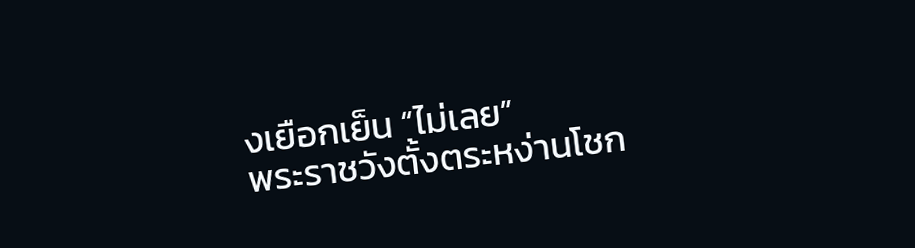งเยือกเย็น “ไม่เลย”
พระราชวังตั้งตระหง่านโชก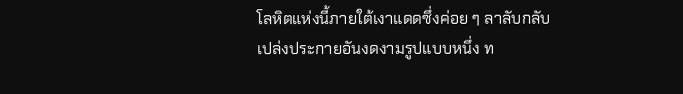โลหิตแห่งนี้ภายใต้เงาแดดซึ่งค่อย ๆ ลาลับกลับเปล่งประกายอันงดงามรูปแบบหนึ่ง ท